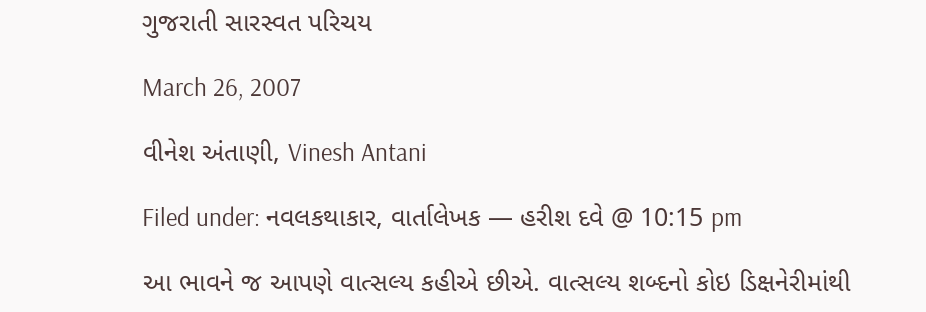ગુજરાતી સારસ્વત પરિચય

March 26, 2007

વીનેશ અંતાણી, Vinesh Antani

Filed under: નવલકથાકાર, વાર્તાલેખક — હરીશ દવે @ 10:15 pm

આ ભાવને જ આપણે વાત્સલ્ય કહીએ છીએ. વાત્સલ્ય શબ્દનો કોઇ ડિક્ષનેરીમાંથી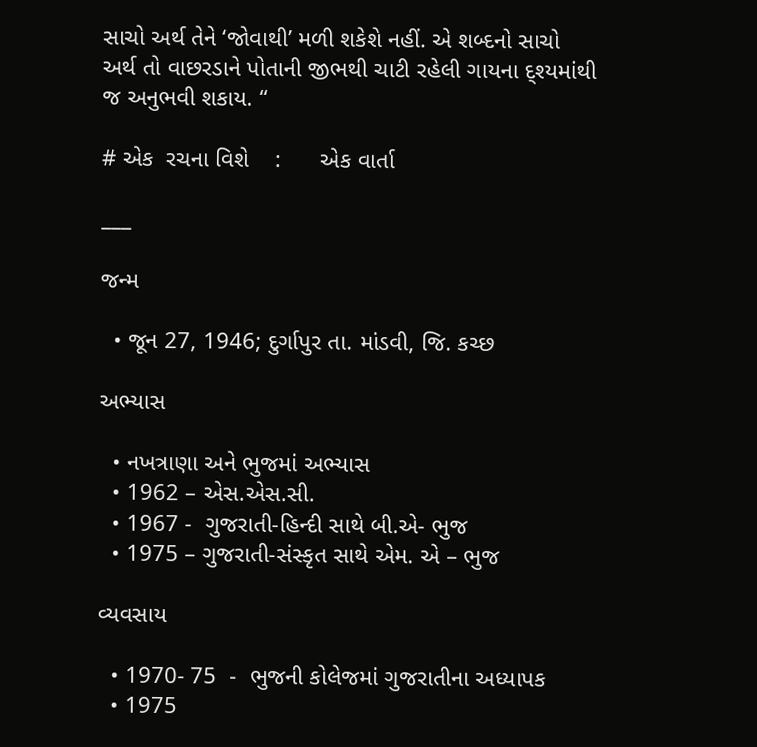સાચો અર્થ તેને ‘જોવાથી’ મળી શકેશે નહીં. એ શબ્દનો સાચો અર્થ તો વાછરડાને પોતાની જીભથી ચાટી રહેલી ગાયના દ્શ્યમાંથી જ અનુભવી શકાય. “

# એક  રચના વિશે    :      એક વાર્તા

___

જન્મ

  • જૂન 27, 1946; દુર્ગાપુર તા. માંડવી, જિ. કચ્છ

અભ્યાસ

  • નખત્રાણા અને ભુજમાં અભ્યાસ
  • 1962 – એસ.એસ.સી.
  • 1967 -  ગુજરાતી-હિન્દી સાથે બી.એ- ભુજ
  • 1975 – ગુજરાતી-સંસ્કૃત સાથે એમ. એ – ભુજ

વ્યવસાય

  • 1970- 75  -  ભુજની કોલેજમાં ગુજરાતીના અધ્યાપક
  • 1975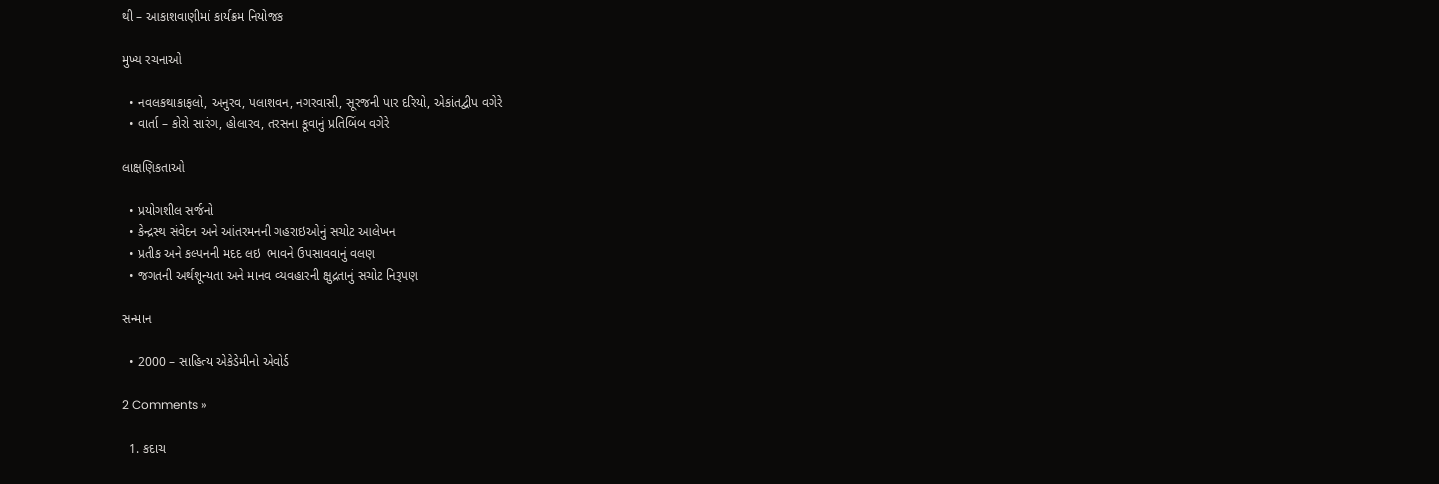થી – આકાશવાણીમાં કાર્યક્રમ નિયોજક

મુખ્ય રચનાઓ

  • નવલકથાકાફલો, અનુરવ, પલાશવન, નગરવાસી, સૂરજની પાર દરિયો, એકાંતદ્વીપ વગેરે
  • વાર્તા – કોરો સારંગ, હોલારવ, તરસના કૂવાનું પ્રતિબિંબ વગેરે

લાક્ષણિકતાઓ

  • પ્રયોગશીલ સર્જનો
  • કેન્દ્રસ્થ સંવેદન અને આંતરમનની ગહરાઇઓનું સચોટ આલેખન
  • પ્રતીક અને કલ્પનની મદદ લઇ  ભાવને ઉપસાવવાનું વલણ
  • જગતની અર્થશૂન્યતા અને માનવ વ્યવહારની ક્ષુદ્રતાનું સચોટ નિરૂપણ

સન્માન

  • 2000 – સાહિત્ય એકેડેમીનો એવોર્ડ

2 Comments »

  1. કદાચ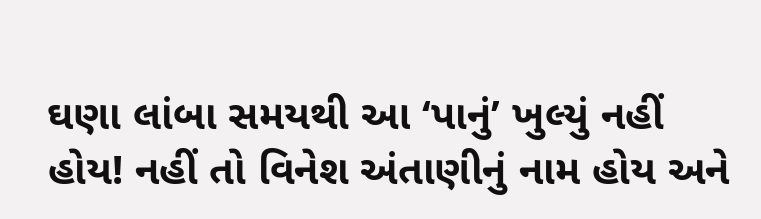ઘણા લાંબા સમયથી આ ‘પાનું’ ખુલ્યું નહીં હોય! નહીં તો વિનેશ અંતાણીનું નામ હોય અને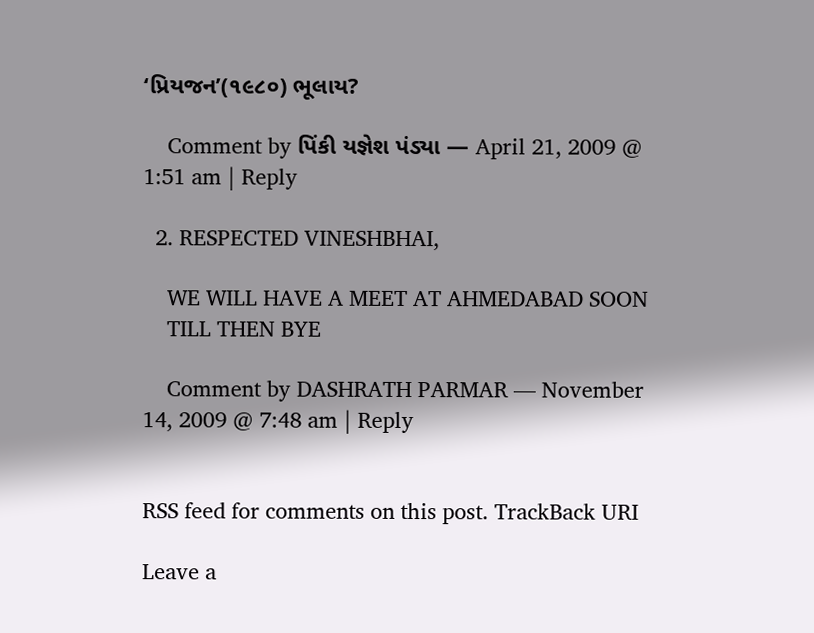‘પ્રિયજન’(૧૯૮૦) ભૂલાય?

    Comment by પિંકી યજ્ઞેશ પંડ્યા — April 21, 2009 @ 1:51 am | Reply

  2. RESPECTED VINESHBHAI,

    WE WILL HAVE A MEET AT AHMEDABAD SOON
    TILL THEN BYE

    Comment by DASHRATH PARMAR — November 14, 2009 @ 7:48 am | Reply


RSS feed for comments on this post. TrackBack URI

Leave a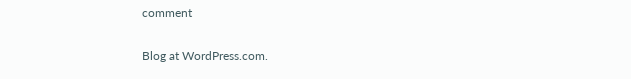comment

Blog at WordPress.com.